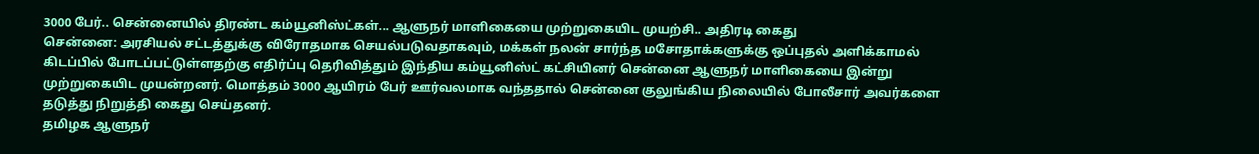3000 பேர்.. சென்னையில் திரண்ட கம்யூனிஸ்ட்கள்... ஆளுநர் மாளிகையை முற்றுகையிட முயற்சி.. அதிரடி கைது
சென்னை: அரசியல் சட்டத்துக்கு விரோதமாக செயல்படுவதாகவும், மக்கள் நலன் சார்ந்த மசோதாக்களுக்கு ஒப்புதல் அளிக்காமல் கிடப்பில் போடப்பட்டுள்ளதற்கு எதிர்ப்பு தெரிவித்தும் இந்திய கம்யூனிஸ்ட் கட்சியினர் சென்னை ஆளுநர் மாளிகையை இன்று முற்றுகையிட முயன்றனர். மொத்தம் 3000 ஆயிரம் பேர் ஊர்வலமாக வந்ததால் சென்னை குலுங்கிய நிலையில் போலீசார் அவர்களை தடுத்து நிறுத்தி கைது செய்தனர்.
தமிழக ஆளுநர்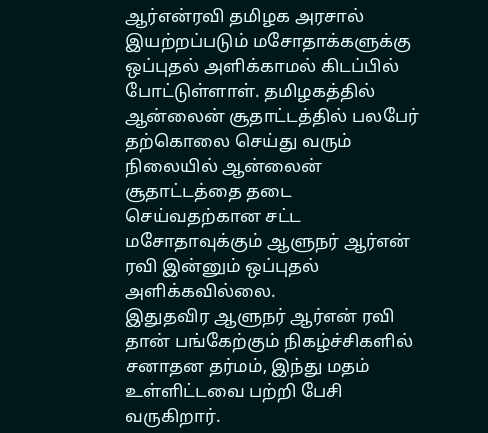ஆர்என்ரவி தமிழக அரசால் இயற்றப்படும் மசோதாக்களுக்கு ஒப்புதல் அளிக்காமல் கிடப்பில் போட்டுள்ளாள். தமிழகத்தில் ஆன்லைன் சூதாட்டத்தில் பலபேர் தற்கொலை செய்து வரும் நிலையில் ஆன்லைன் சூதாட்டத்தை தடை செய்வதற்கான சட்ட மசோதாவுக்கும் ஆளுநர் ஆர்என் ரவி இன்னும் ஒப்புதல் அளிக்கவில்லை.
இதுதவிர ஆளுநர் ஆர்என் ரவி தான் பங்கேற்கும் நிகழ்ச்சிகளில் சனாதன தர்மம், இந்து மதம் உள்ளிட்டவை பற்றி பேசி வருகிறார்.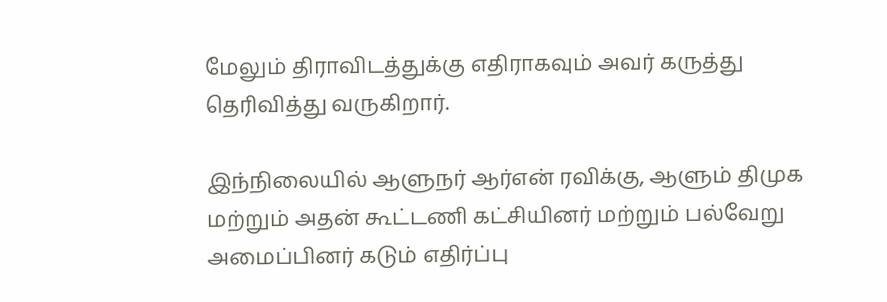மேலும் திராவிடத்துக்கு எதிராகவும் அவர் கருத்து தெரிவித்து வருகிறார்.

இந்நிலையில் ஆளுநர் ஆர்என் ரவிக்கு, ஆளும் திமுக மற்றும் அதன் கூட்டணி கட்சியினர் மற்றும் பல்வேறு அமைப்பினர் கடும் எதிர்ப்பு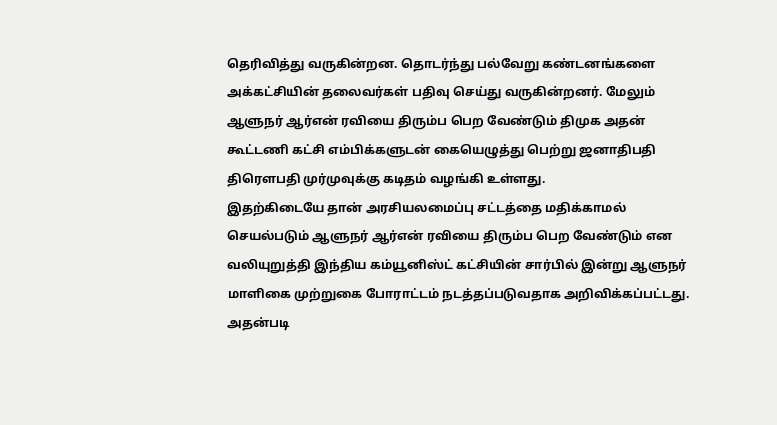தெரிவித்து வருகின்றன. தொடர்ந்து பல்வேறு கண்டனங்களை அக்கட்சியின் தலைவர்கள் பதிவு செய்து வருகின்றனர். மேலும் ஆளுநர் ஆர்என் ரவியை திரும்ப பெற வேண்டும் திமுக அதன் கூட்டணி கட்சி எம்பிக்களுடன் கையெழுத்து பெற்று ஜனாதிபதி திரெளபதி முர்முவுக்கு கடிதம் வழங்கி உள்ளது.
இதற்கிடையே தான் அரசியலமைப்பு சட்டத்தை மதிக்காமல் செயல்படும் ஆளுநர் ஆர்என் ரவியை திரும்ப பெற வேண்டும் என வலியுறுத்தி இந்திய கம்யூனிஸ்ட் கட்சியின் சார்பில் இன்று ஆளுநர் மாளிகை முற்றுகை போராட்டம் நடத்தப்படுவதாக அறிவிக்கப்பட்டது.
அதன்படி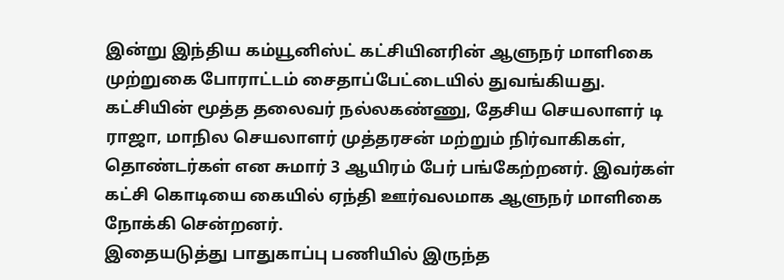இன்று இந்திய கம்யூனிஸ்ட் கட்சியினரின் ஆளுநர் மாளிகை முற்றுகை போராட்டம் சைதாப்பேட்டையில் துவங்கியது. கட்சியின் மூத்த தலைவர் நல்லகண்ணு, தேசிய செயலாளர் டி ராஜா, மாநில செயலாளர் முத்தரசன் மற்றும் நிர்வாகிகள், தொண்டர்கள் என சுமார் 3 ஆயிரம் பேர் பங்கேற்றனர். இவர்கள் கட்சி கொடியை கையில் ஏந்தி ஊர்வலமாக ஆளுநர் மாளிகை நோக்கி சென்றனர்.
இதையடுத்து பாதுகாப்பு பணியில் இருந்த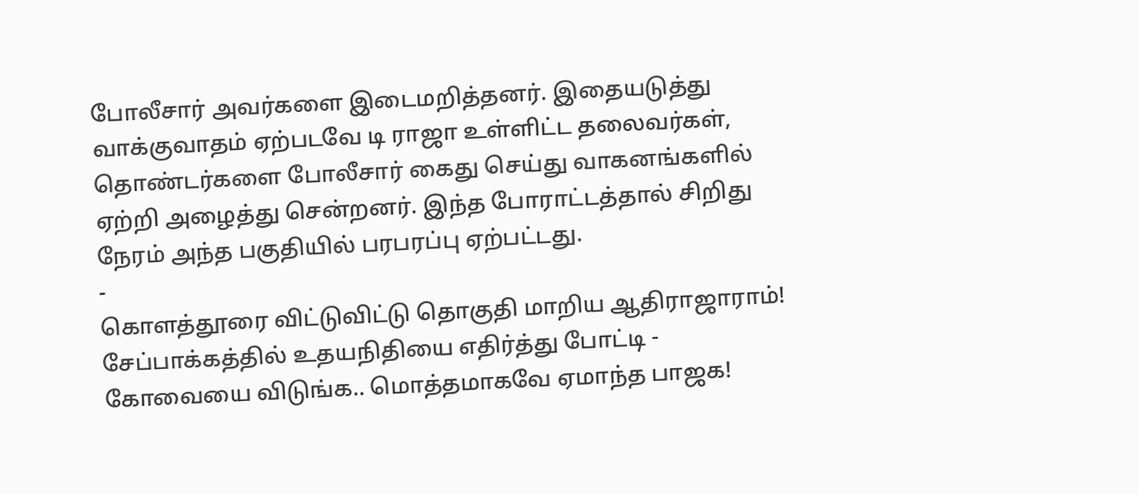போலீசார் அவர்களை இடைமறித்தனர். இதையடுத்து வாக்குவாதம் ஏற்படவே டி ராஜா உள்ளிட்ட தலைவர்கள், தொண்டர்களை போலீசார் கைது செய்து வாகனங்களில் ஏற்றி அழைத்து சென்றனர். இந்த போராட்டத்தால் சிறிது நேரம் அந்த பகுதியில் பரபரப்பு ஏற்பட்டது.
-
கொளத்தூரை விட்டுவிட்டு தொகுதி மாறிய ஆதிராஜாராம்! சேப்பாக்கத்தில் உதயநிதியை எதிர்த்து போட்டி -
கோவையை விடுங்க.. மொத்தமாகவே ஏமாந்த பாஜக!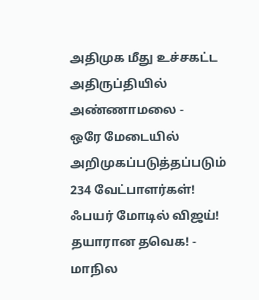அதிமுக மீது உச்சகட்ட அதிருப்தியில் அண்ணாமலை -
ஒரே மேடையில் அறிமுகப்படுத்தப்படும் 234 வேட்பாளர்கள்! ஃபயர் மோடில் விஜய்! தயாரான தவெக! -
மாநில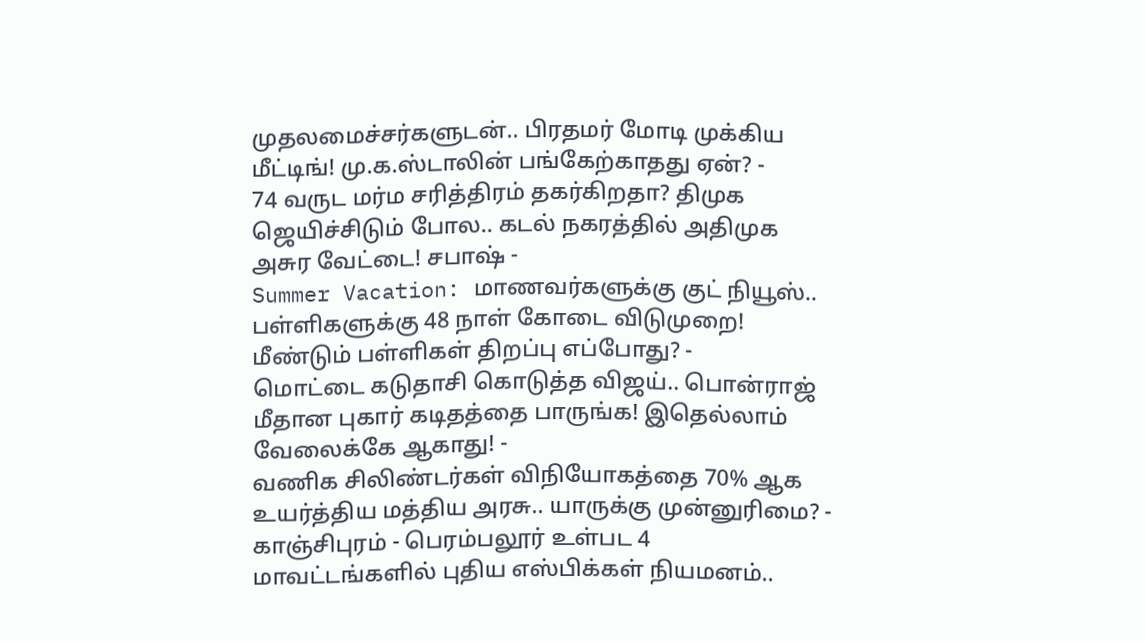முதலமைச்சர்களுடன்.. பிரதமர் மோடி முக்கிய மீட்டிங்! மு.க.ஸ்டாலின் பங்கேற்காதது ஏன்? -
74 வருட மர்ம சரித்திரம் தகர்கிறதா? திமுக ஜெயிச்சிடும் போல.. கடல் நகரத்தில் அதிமுக அசுர வேட்டை! சபாஷ் -
Summer Vacation: மாணவர்களுக்கு குட் நியூஸ்.. பள்ளிகளுக்கு 48 நாள் கோடை விடுமுறை! மீண்டும் பள்ளிகள் திறப்பு எப்போது? -
மொட்டை கடுதாசி கொடுத்த விஜய்.. பொன்ராஜ் மீதான புகார் கடிதத்தை பாருங்க! இதெல்லாம் வேலைக்கே ஆகாது! -
வணிக சிலிண்டர்கள் விநியோகத்தை 70% ஆக உயர்த்திய மத்திய அரசு.. யாருக்கு முன்னுரிமை? -
காஞ்சிபுரம் - பெரம்பலூர் உள்பட 4 மாவட்டங்களில் புதிய எஸ்பிக்கள் நியமனம்..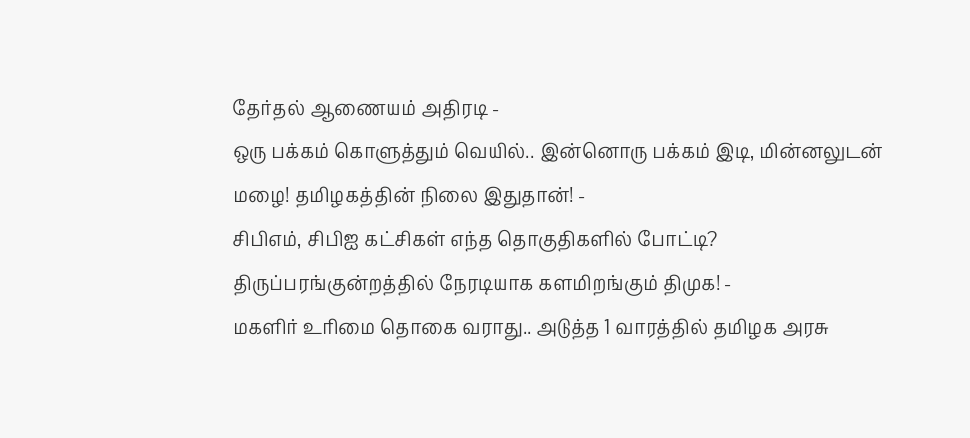தேர்தல் ஆணையம் அதிரடி -
ஒரு பக்கம் கொளுத்தும் வெயில்.. இன்னொரு பக்கம் இடி, மின்னலுடன் மழை! தமிழகத்தின் நிலை இதுதான்! -
சிபிஎம், சிபிஐ கட்சிகள் எந்த தொகுதிகளில் போட்டி? திருப்பரங்குன்றத்தில் நேரடியாக களமிறங்கும் திமுக! -
மகளிர் உரிமை தொகை வராது.. அடுத்த 1 வாரத்தில் தமிழக அரசு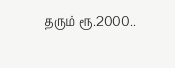தரும் ரூ.2000..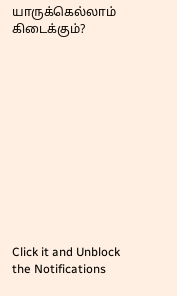யாருக்கெல்லாம் கிடைக்கும்?












Click it and Unblock the Notifications